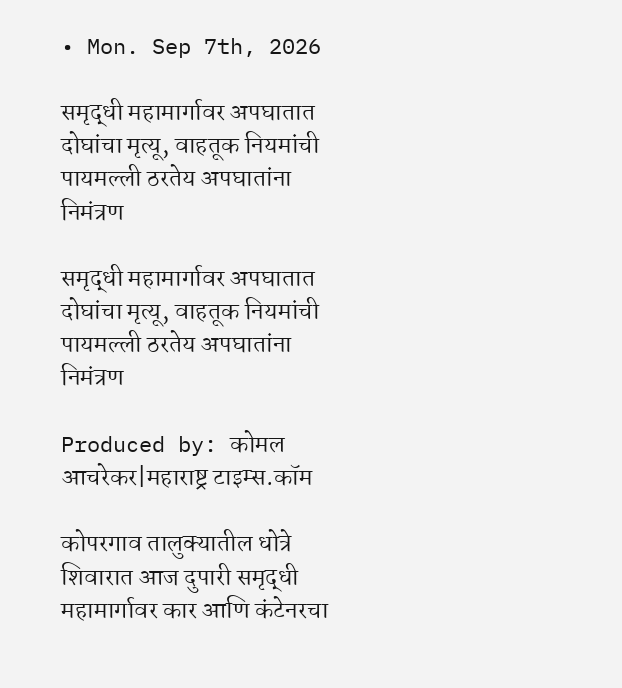• Mon. Sep 7th, 2026

समृद्धी महामार्गावर अपघातात दोघांचा मृत्यू, वाहतूक नियमांची पायमल्ली ठरतेय अपघातांना निमंत्रण

समृद्धी महामार्गावर अपघातात दोघांचा मृत्यू, वाहतूक नियमांची पायमल्ली ठरतेय अपघातांना निमंत्रण

Produced by: कोमल आचरेकर|महाराष्ट्र टाइम्स.कॉम

कोपरगाव तालुक्यातील धोत्रे शिवारात आज दुपारी समृद्धी महामार्गावर कार आणि कंटेनरचा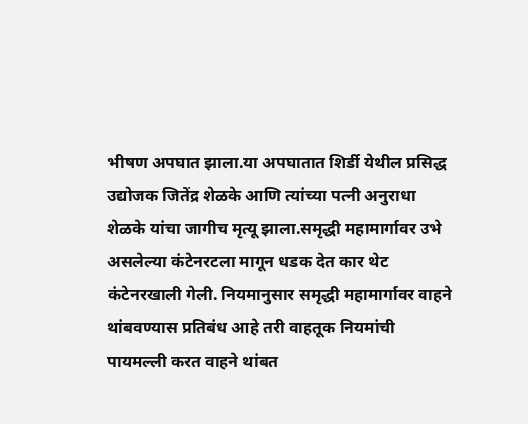भीषण अपघात झाला.या अपघातात शिर्डी येथील प्रसिद्ध उद्योजक जितेंद्र शेळके आणि त्यांच्या पत्नी अनुराधा शेळके यांचा जागीच मृत्यू झाला.समृद्धी महामार्गावर उभे असलेल्या कंटेनरटला मागून धडक देत कार थेट कंटेनरखाली गेली. नियमानुसार समृद्धी महामार्गावर वाहने थांबवण्यास प्रतिबंध आहे तरी वाहतूक नियमांची पायमल्ली करत वाहने थांबत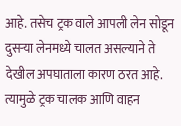आहे. तसेच ट्रक वाले आपली लेन सोडून दुसऱ्या लेनमध्ये चालत असल्याने ते देखील अपघाताला कारण ठरत आहे. त्यामुळे ट्रक चालक आणि वाहन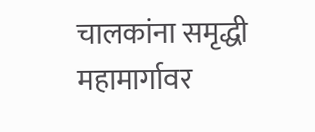चालकांना समृद्धी महामार्गावर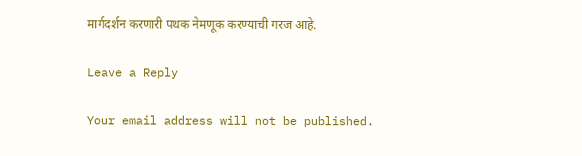मार्गदर्शन करणारी पथक नेमणूक करण्याची गरज आहे.

Leave a Reply

Your email address will not be published.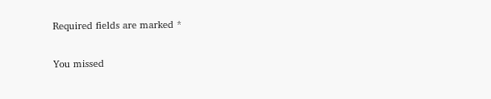Required fields are marked *

You missed